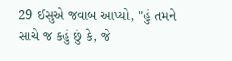29 ઈસુએ જવાબ આપ્યો, "હું તમને સાચે જ કહું છું કે, જે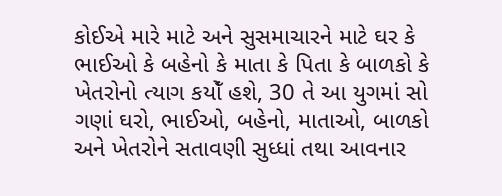કોઈએ મારે માટે અને સુસમાચારને માટે ઘર કે ભાઈઓ કે બહેનો કે માતા કે પિતા કે બાળકો કે ખેતરોનો ત્યાગ કયોઁ હશે, 30 તે આ યુગમાં સો ગણાં ઘરો, ભાઈઓ, બહેનો, માતાઓ, બાળકો અને ખેતરોને સતાવણી સુધ્ધાં તથા આવનાર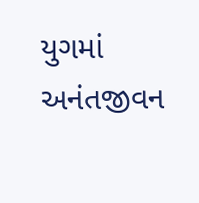યુગમાં અનંતજીવન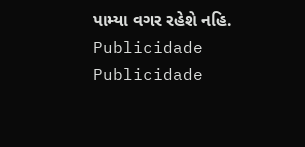પામ્યા વગર રહેશે નહિ.
Publicidade
Publicidade